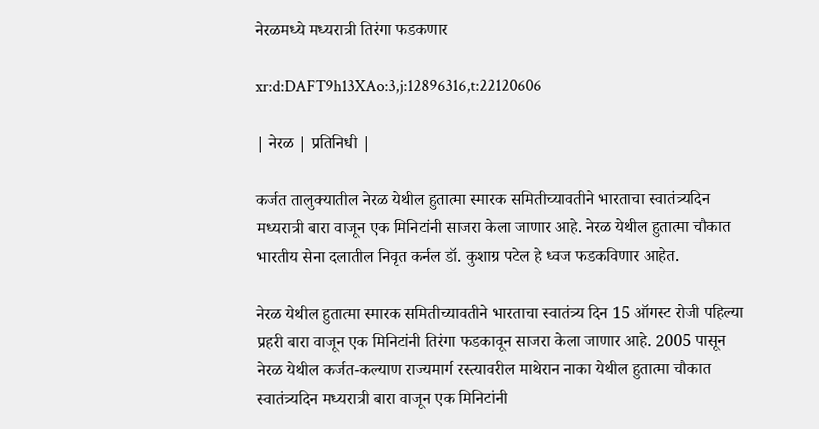नेरळमध्ये मध्यरात्री तिरंगा फडकणार

xr:d:DAFT9h13XAo:3,j:12896316,t:22120606

| नेरळ | प्रतिनिधी |

कर्जत तालुक्यातील नेरळ येथील हुतात्मा स्मारक समितीच्यावतीने भारताचा स्वातंत्र्यदिन मध्यरात्री बारा वाजून एक मिनिटांनी साजरा केला जाणार आहे. नेरळ येथील हुतात्मा चौकात भारतीय सेना दलातील निवृत कर्नल डॉ. कुशाग्र पटेल हे ध्वज फडकविणार आहेत.

नेरळ येथील हुतात्मा स्मारक समितीच्यावतीने भारताचा स्वातंत्र्य दिन 15 ऑगस्ट रोजी पहिल्या प्रहरी बारा वाजून एक मिनिटांनी तिरंगा फडकावून साजरा केला जाणार आहे. 2005 पासून नेरळ येथील कर्जत-कल्याण राज्यमार्ग रस्त्यावरील माथेरान नाका येथील हुतात्मा चौकात स्वातंत्र्यदिन मध्यरात्री बारा वाजून एक मिनिटांनी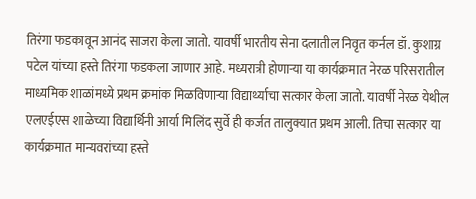तिरंगा फडकावून आनंद साजरा केला जातो. यावर्षी भारतीय सेना दलातील निवृत कर्नल डॉ. कुशाग्र पटेल यांच्या हस्ते तिरंगा फडकला जाणार आहे. मध्यरात्री होणाऱ्या या कार्यक्रमात नेरळ परिसरातील माध्यमिक शाळांमध्ये प्रथम क्रमांक मिळविणाऱ्या विद्यार्थ्याचा सत्कार केला जातो. यावर्षी नेरळ येथील एलएईएस शाळेच्या विद्यार्थिनी आर्या मिलिंद सुर्वे ही कर्जत तालुक्यात प्रथम आली. तिचा सत्कार या कार्यक्रमात मान्यवरांच्या हस्ते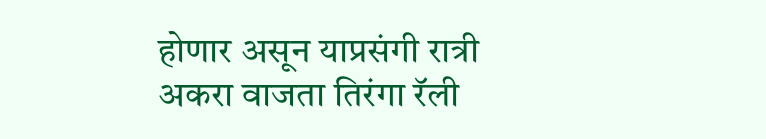होणार असून याप्रसंगी रात्री अकरा वाजता तिरंगा रॅली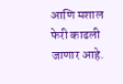आणि मशाल फेरी काढली जाणार आहे.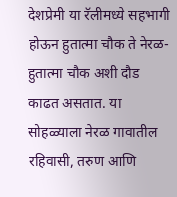देशप्रेमी या रॅलीमध्ये सहभागी होऊन हुतात्मा चौक ते नेरळ-हुतात्मा चौक अशी दौड काढत असतात. या सोहळ्याला नेरळ गावातील रहिवासी, तरुण आणि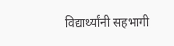विद्यार्थ्यांनी सहभागी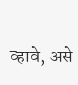व्हावे, असे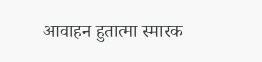आवाहन हुतात्मा स्मारक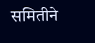समितीने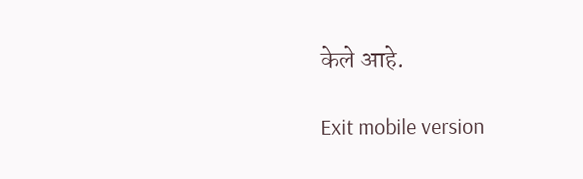केले आहे.

Exit mobile version